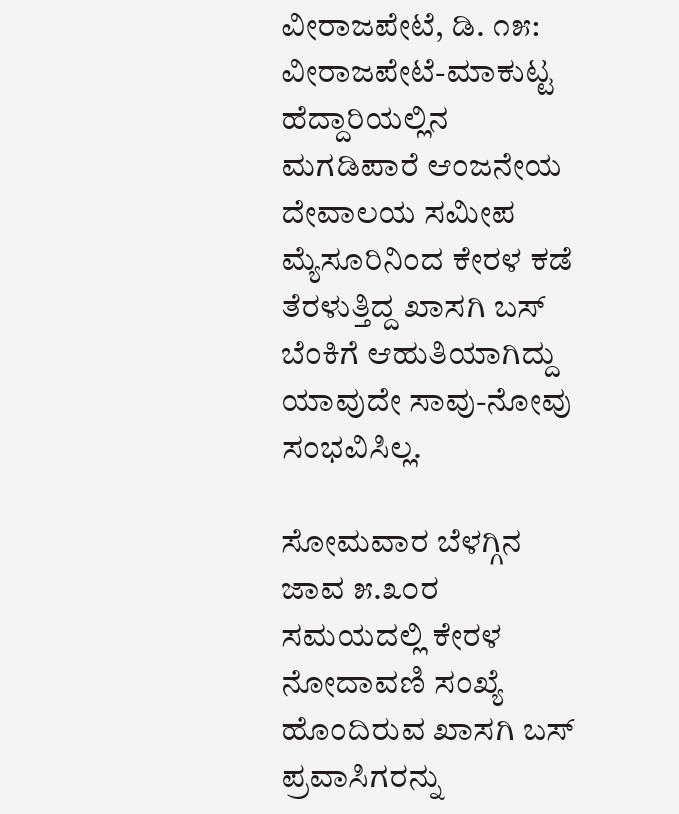ವೀರಾಜಪೇಟೆ, ಡಿ. ೧೫: ವೀರಾಜಪೇಟೆ-ಮಾಕುಟ್ಟ ಹೆದ್ದಾರಿಯಲ್ಲಿನ ಮಗಡಿಪಾರೆ ಆಂಜನೇಯ ದೇವಾಲಯ ಸಮೀಪ ಮ್ಯೆಸೂರಿನಿಂದ ಕೇರಳ ಕಡೆ ತೆರಳುತ್ತಿದ್ದ ಖಾಸಗಿ ಬಸ್ ಬೆಂಕಿಗೆ ಆಹುತಿಯಾಗಿದ್ದು ಯಾವುದೇ ಸಾವು-ನೋವು ಸಂಭವಿಸಿಲ್ಲ.

ಸೋಮವಾರ ಬೆಳಗ್ಗಿನ ಜಾವ ೫.೩೦ರ ಸಮಯದಲ್ಲಿ ಕೇರಳ ನೋದಾವಣಿ ಸಂಖ್ಯೆ ಹೊಂದಿರುವ ಖಾಸಗಿ ಬಸ್ ಪ್ರವಾಸಿಗರನ್ನು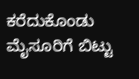ಕರೆದುಕೊಂಡು ಮೈಸೂರಿಗೆ ಬಿಟ್ಟು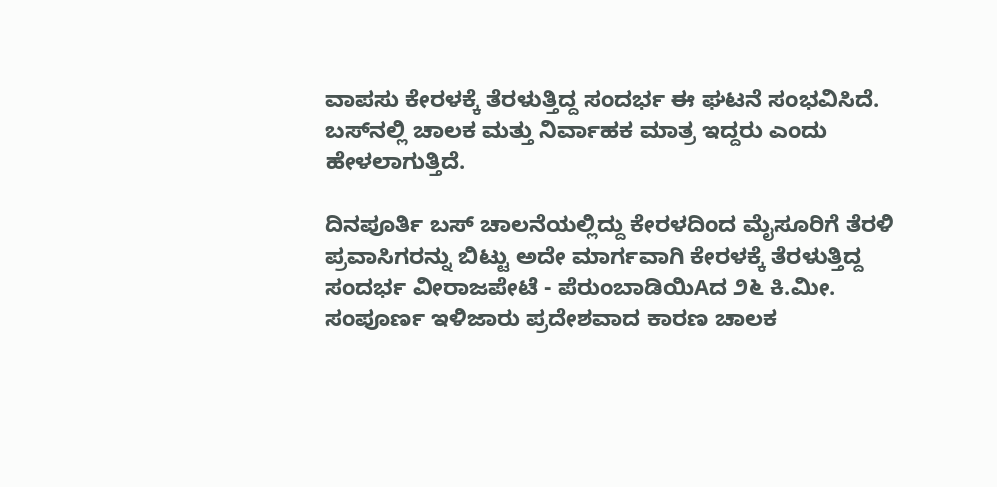ವಾಪಸು ಕೇರಳಕ್ಕೆ ತೆರಳುತ್ತಿದ್ದ ಸಂದರ್ಭ ಈ ಘಟನೆ ಸಂಭವಿಸಿದೆ. ಬಸ್‌ನಲ್ಲಿ ಚಾಲಕ ಮತ್ತು ನಿರ್ವಾಹಕ ಮಾತ್ರ ಇದ್ದರು ಎಂದು ಹೇಳಲಾಗುತ್ತಿದೆ.

ದಿನಪೂರ್ತಿ ಬಸ್ ಚಾಲನೆಯಲ್ಲಿದ್ದು ಕೇರಳದಿಂದ ಮೈಸೂರಿಗೆ ತೆರಳಿ ಪ್ರವಾಸಿಗರನ್ನು ಬಿಟ್ಟು ಅದೇ ಮಾರ್ಗವಾಗಿ ಕೇರಳಕ್ಕೆ ತೆರಳುತ್ತಿದ್ದ ಸಂದರ್ಭ ವೀರಾಜಪೇಟೆ - ಪೆರುಂಬಾಡಿಯಿAದ ೨೬ ಕಿ.ಮೀ. ಸಂಪೂರ್ಣ ಇಳಿಜಾರು ಪ್ರದೇಶವಾದ ಕಾರಣ ಚಾಲಕ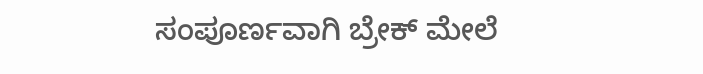ಸಂಪೂರ್ಣವಾಗಿ ಬ್ರೇಕ್ ಮೇಲೆ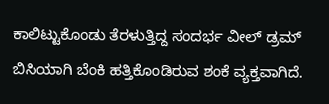ಕಾಲಿಟ್ಟುಕೊಂಡು ತೆರಳುತ್ತಿದ್ದ ಸಂದರ್ಭ ವೀಲ್ ಡ್ರಮ್ ಬಿಸಿಯಾಗಿ ಬೆಂಕಿ ಹತ್ತಿಕೊಂಡಿರುವ ಶಂಕೆ ವ್ಯಕ್ತವಾಗಿದೆ.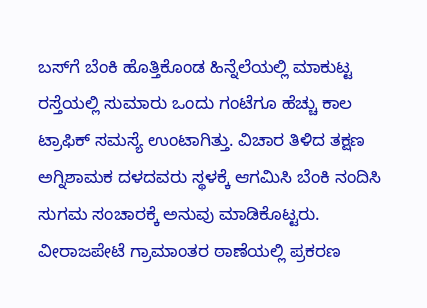ಬಸ್‌ಗೆ ಬೆಂಕಿ ಹೊತ್ತಿಕೊಂಡ ಹಿನ್ನೆಲೆಯಲ್ಲಿ ಮಾಕುಟ್ಟ ರಸ್ತೆಯಲ್ಲಿ ಸುಮಾರು ಒಂದು ಗಂಟೆಗೂ ಹೆಚ್ಚು ಕಾಲ ಟ್ರಾಫಿಕ್ ಸಮಸ್ಯೆ ಉಂಟಾಗಿತ್ತು. ವಿಚಾರ ತಿಳಿದ ತಕ್ಷಣ ಅಗ್ನಿಶಾಮಕ ದಳದವರು ಸ್ಥಳಕ್ಕೆ ಆಗಮಿಸಿ ಬೆಂಕಿ ನಂದಿಸಿ ಸುಗಮ ಸಂಚಾರಕ್ಕೆ ಅನುವು ಮಾಡಿಕೊಟ್ಟರು. ವೀರಾಜಪೇಟೆ ಗ್ರಾಮಾಂತರ ಠಾಣೆಯಲ್ಲಿ ಪ್ರಕರಣ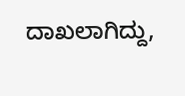ದಾಖಲಾಗಿದ್ದು,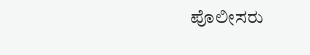ಪೊಲೀಸರು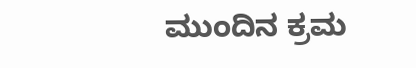ಮುಂದಿನ ಕ್ರಮ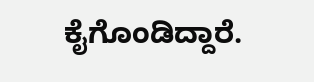ಕೈಗೊಂಡಿದ್ದಾರೆ.